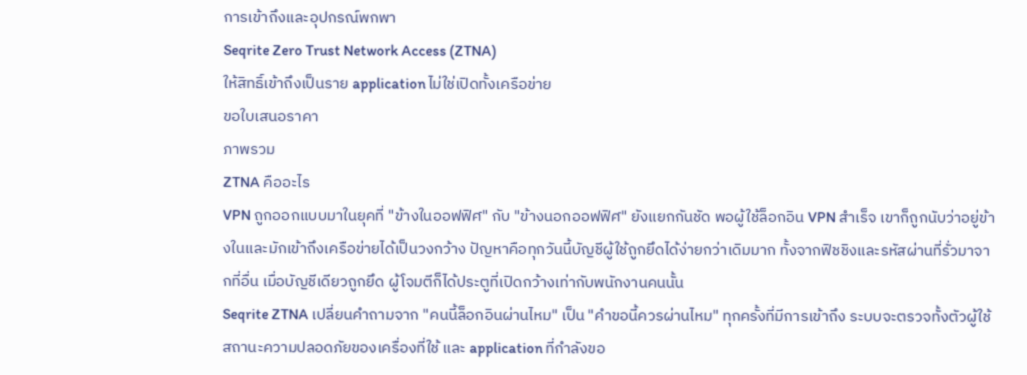การเข้าถึงและอุปกรณ์พกพา
Seqrite Zero Trust Network Access (ZTNA)
ให้สิทธิ์เข้าถึงเป็นราย application ไม่ใช่เปิดทั้งเครือข่าย
ขอใบเสนอราคา
ภาพรวม
ZTNA คืออะไร
VPN ถูกออกแบบมาในยุคที่ "ข้างในออฟฟิศ" กับ "ข้างนอกออฟฟิศ" ยังแยกกันชัด พอผู้ใช้ล็อกอิน VPN สำเร็จ เขาก็ถูกนับว่าอยู่ข้างในและมักเข้าถึงเครือข่ายได้เป็นวงกว้าง ปัญหาคือทุกวันนี้บัญชีผู้ใช้ถูกยึดได้ง่ายกว่าเดิมมาก ทั้งจากฟิชชิงและรหัสผ่านที่รั่วมาจากที่อื่น เมื่อบัญชีเดียวถูกยึด ผู้โจมตีก็ได้ประตูที่เปิดกว้างเท่ากับพนักงานคนนั้น
Seqrite ZTNA เปลี่ยนคำถามจาก "คนนี้ล็อกอินผ่านไหม" เป็น "คำขอนี้ควรผ่านไหม" ทุกครั้งที่มีการเข้าถึง ระบบจะตรวจทั้งตัวผู้ใช้ สถานะความปลอดภัยของเครื่องที่ใช้ และ application ที่กำลังขอ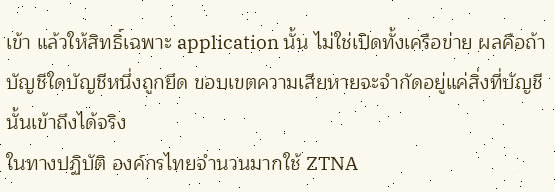เข้า แล้วให้สิทธิ์เฉพาะ application นั้น ไม่ใช่เปิดทั้งเครือข่าย ผลคือถ้าบัญชีใดบัญชีหนึ่งถูกยึด ขอบเขตความเสียหายจะจำกัดอยู่แค่สิ่งที่บัญชีนั้นเข้าถึงได้จริง
ในทางปฏิบัติ องค์กรไทยจำนวนมากใช้ ZTNA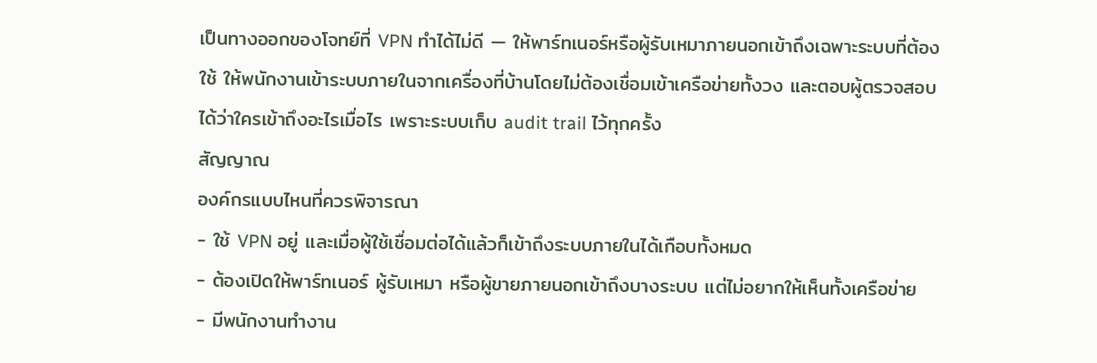เป็นทางออกของโจทย์ที่ VPN ทำได้ไม่ดี — ให้พาร์ทเนอร์หรือผู้รับเหมาภายนอกเข้าถึงเฉพาะระบบที่ต้องใช้ ให้พนักงานเข้าระบบภายในจากเครื่องที่บ้านโดยไม่ต้องเชื่อมเข้าเครือข่ายทั้งวง และตอบผู้ตรวจสอบได้ว่าใครเข้าถึงอะไรเมื่อไร เพราะระบบเก็บ audit trail ไว้ทุกครั้ง
สัญญาณ
องค์กรแบบไหนที่ควรพิจารณา
- ใช้ VPN อยู่ และเมื่อผู้ใช้เชื่อมต่อได้แล้วก็เข้าถึงระบบภายในได้เกือบทั้งหมด
- ต้องเปิดให้พาร์ทเนอร์ ผู้รับเหมา หรือผู้ขายภายนอกเข้าถึงบางระบบ แต่ไม่อยากให้เห็นทั้งเครือข่าย
- มีพนักงานทำงาน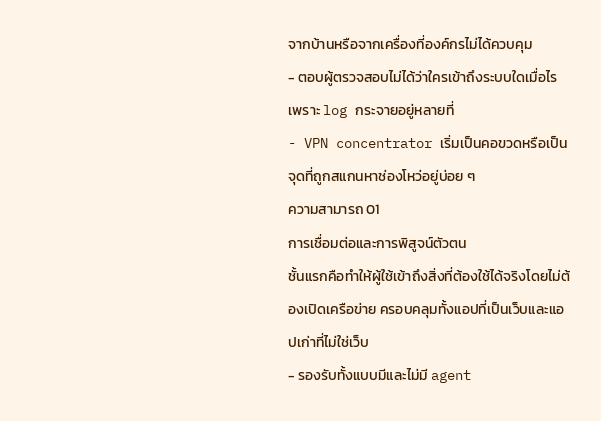จากบ้านหรือจากเครื่องที่องค์กรไม่ได้ควบคุม
- ตอบผู้ตรวจสอบไม่ได้ว่าใครเข้าถึงระบบใดเมื่อไร เพราะ log กระจายอยู่หลายที่
- VPN concentrator เริ่มเป็นคอขวดหรือเป็นจุดที่ถูกสแกนหาช่องโหว่อยู่บ่อย ๆ
ความสามารถ 01
การเชื่อมต่อและการพิสูจน์ตัวตน
ชั้นแรกคือทำให้ผู้ใช้เข้าถึงสิ่งที่ต้องใช้ได้จริงโดยไม่ต้องเปิดเครือข่าย ครอบคลุมทั้งแอปที่เป็นเว็บและแอปเก่าที่ไม่ใช่เว็บ
- รองรับทั้งแบบมีและไม่มี agent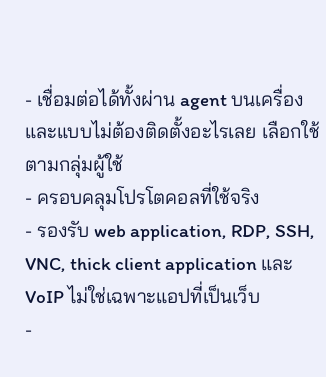- เชื่อมต่อได้ทั้งผ่าน agent บนเครื่อง และแบบไม่ต้องติดตั้งอะไรเลย เลือกใช้ตามกลุ่มผู้ใช้
- ครอบคลุมโปรโตคอลที่ใช้จริง
- รองรับ web application, RDP, SSH, VNC, thick client application และ VoIP ไม่ใช่เฉพาะแอปที่เป็นเว็บ
-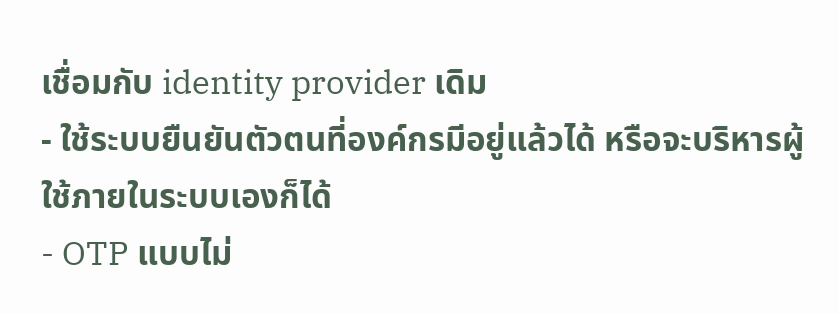เชื่อมกับ identity provider เดิม
- ใช้ระบบยืนยันตัวตนที่องค์กรมีอยู่แล้วได้ หรือจะบริหารผู้ใช้ภายในระบบเองก็ได้
- OTP แบบไม่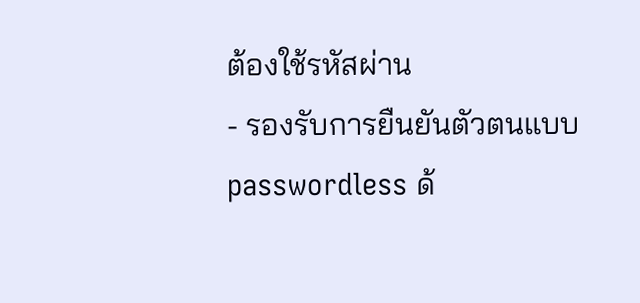ต้องใช้รหัสผ่าน
- รองรับการยืนยันตัวตนแบบ passwordless ด้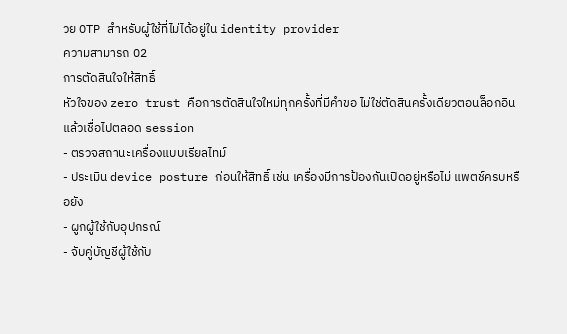วย OTP สำหรับผู้ใช้ที่ไม่ได้อยู่ใน identity provider
ความสามารถ 02
การตัดสินใจให้สิทธิ์
หัวใจของ zero trust คือการตัดสินใจใหม่ทุกครั้งที่มีคำขอ ไม่ใช่ตัดสินครั้งเดียวตอนล็อกอินแล้วเชื่อไปตลอด session
- ตรวจสถานะเครื่องแบบเรียลไทม์
- ประเมิน device posture ก่อนให้สิทธิ์ เช่น เครื่องมีการป้องกันเปิดอยู่หรือไม่ แพตช์ครบหรือยัง
- ผูกผู้ใช้กับอุปกรณ์
- จับคู่บัญชีผู้ใช้กับ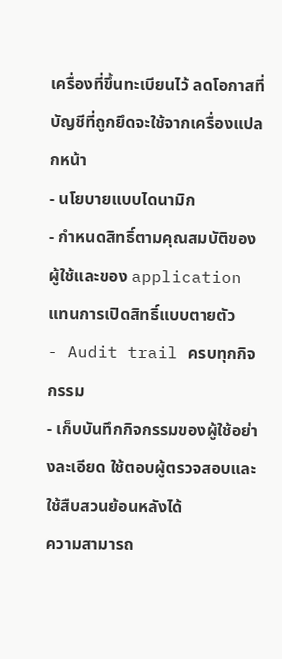เครื่องที่ขึ้นทะเบียนไว้ ลดโอกาสที่บัญชีที่ถูกยึดจะใช้จากเครื่องแปลกหน้า
- นโยบายแบบไดนามิก
- กำหนดสิทธิ์ตามคุณสมบัติของผู้ใช้และของ application แทนการเปิดสิทธิ์แบบตายตัว
- Audit trail ครบทุกกิจกรรม
- เก็บบันทึกกิจกรรมของผู้ใช้อย่างละเอียด ใช้ตอบผู้ตรวจสอบและใช้สืบสวนย้อนหลังได้
ความสามารถ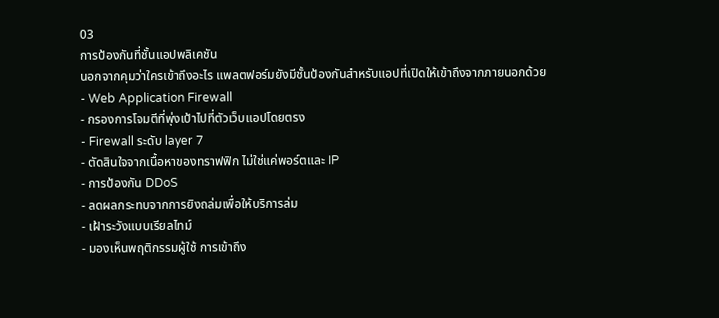03
การป้องกันที่ชั้นแอปพลิเคชัน
นอกจากคุมว่าใครเข้าถึงอะไร แพลตฟอร์มยังมีชั้นป้องกันสำหรับแอปที่เปิดให้เข้าถึงจากภายนอกด้วย
- Web Application Firewall
- กรองการโจมตีที่พุ่งเป้าไปที่ตัวเว็บแอปโดยตรง
- Firewall ระดับ layer 7
- ตัดสินใจจากเนื้อหาของทราฟฟิก ไม่ใช่แค่พอร์ตและ IP
- การป้องกัน DDoS
- ลดผลกระทบจากการยิงถล่มเพื่อให้บริการล่ม
- เฝ้าระวังแบบเรียลไทม์
- มองเห็นพฤติกรรมผู้ใช้ การเข้าถึง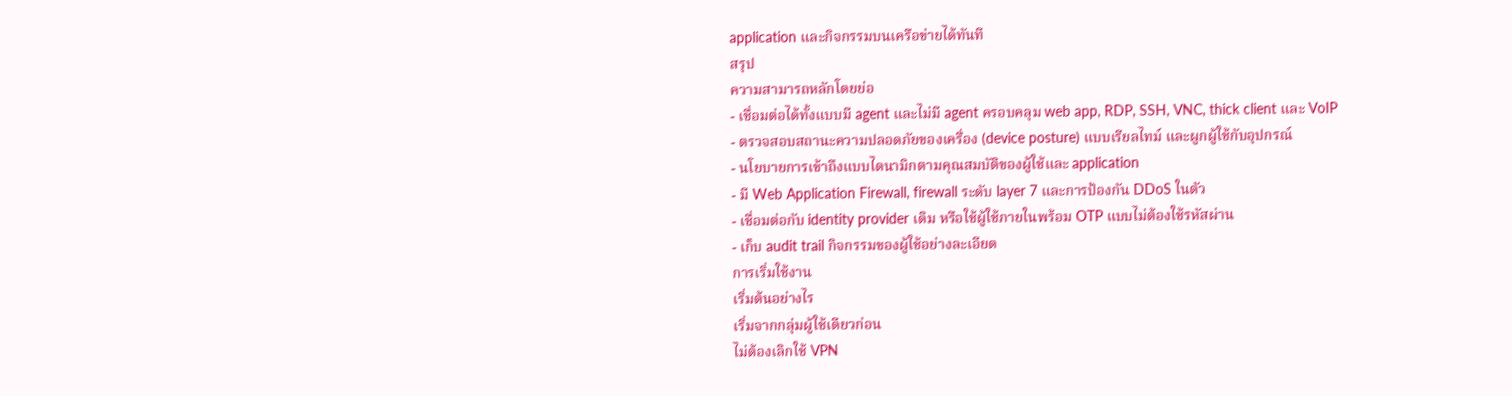application และกิจกรรมบนเครือข่ายได้ทันที
สรุป
ความสามารถหลักโดยย่อ
- เชื่อมต่อได้ทั้งแบบมี agent และไม่มี agent ครอบคลุม web app, RDP, SSH, VNC, thick client และ VoIP
- ตรวจสอบสถานะความปลอดภัยของเครื่อง (device posture) แบบเรียลไทม์ และผูกผู้ใช้กับอุปกรณ์
- นโยบายการเข้าถึงแบบไดนามิกตามคุณสมบัติของผู้ใช้และ application
- มี Web Application Firewall, firewall ระดับ layer 7 และการป้องกัน DDoS ในตัว
- เชื่อมต่อกับ identity provider เดิม หรือใช้ผู้ใช้ภายในพร้อม OTP แบบไม่ต้องใช้รหัสผ่าน
- เก็บ audit trail กิจกรรมของผู้ใช้อย่างละเอียด
การเริ่มใช้งาน
เริ่มต้นอย่างไร
เริ่มจากกลุ่มผู้ใช้เดียวก่อน
ไม่ต้องเลิกใช้ VPN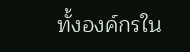ทั้งองค์กรใน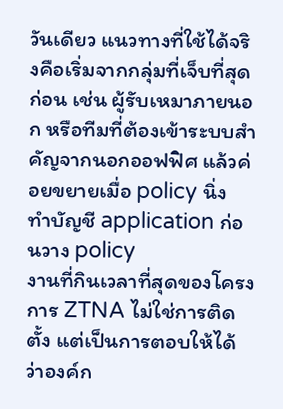วันเดียว แนวทางที่ใช้ได้จริงคือเริ่มจากกลุ่มที่เจ็บที่สุดก่อน เช่น ผู้รับเหมาภายนอก หรือทีมที่ต้องเข้าระบบสำคัญจากนอกออฟฟิศ แล้วค่อยขยายเมื่อ policy นิ่ง
ทำบัญชี application ก่อนวาง policy
งานที่กินเวลาที่สุดของโครงการ ZTNA ไม่ใช่การติดตั้ง แต่เป็นการตอบให้ได้ว่าองค์ก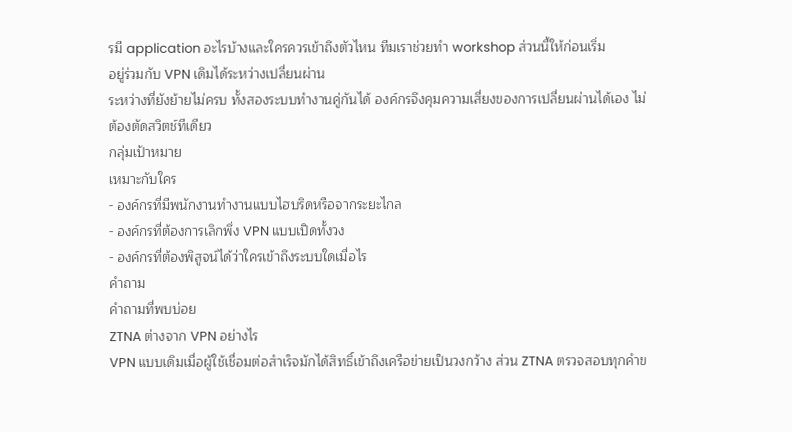รมี application อะไรบ้างและใครควรเข้าถึงตัวไหน ทีมเราช่วยทำ workshop ส่วนนี้ให้ก่อนเริ่ม
อยู่ร่วมกับ VPN เดิมได้ระหว่างเปลี่ยนผ่าน
ระหว่างที่ยังย้ายไม่ครบ ทั้งสองระบบทำงานคู่กันได้ องค์กรจึงคุมความเสี่ยงของการเปลี่ยนผ่านได้เอง ไม่ต้องตัดสวิตช์ทีเดียว
กลุ่มเป้าหมาย
เหมาะกับใคร
- องค์กรที่มีพนักงานทำงานแบบไฮบริดหรือจากระยะไกล
- องค์กรที่ต้องการเลิกพึ่ง VPN แบบเปิดทั้งวง
- องค์กรที่ต้องพิสูจน์ได้ว่าใครเข้าถึงระบบใดเมื่อไร
คำถาม
คำถามที่พบบ่อย
ZTNA ต่างจาก VPN อย่างไร
VPN แบบเดิมเมื่อผู้ใช้เชื่อมต่อสำเร็จมักได้สิทธิ์เข้าถึงเครือข่ายเป็นวงกว้าง ส่วน ZTNA ตรวจสอบทุกคำข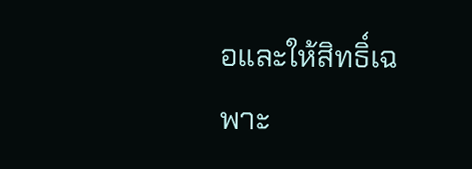อและให้สิทธิ์เฉพาะ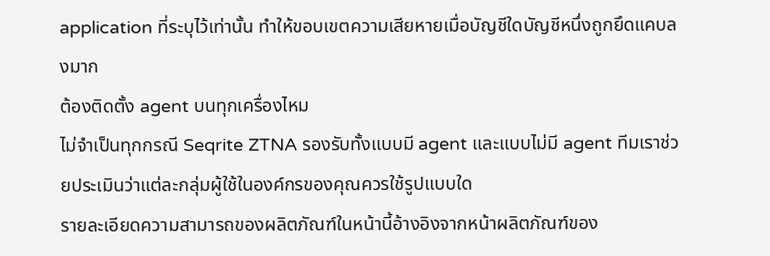application ที่ระบุไว้เท่านั้น ทำให้ขอบเขตความเสียหายเมื่อบัญชีใดบัญชีหนึ่งถูกยึดแคบลงมาก
ต้องติดตั้ง agent บนทุกเครื่องไหม
ไม่จำเป็นทุกกรณี Seqrite ZTNA รองรับทั้งแบบมี agent และแบบไม่มี agent ทีมเราช่วยประเมินว่าแต่ละกลุ่มผู้ใช้ในองค์กรของคุณควรใช้รูปแบบใด
รายละเอียดความสามารถของผลิตภัณฑ์ในหน้านี้อ้างอิงจากหน้าผลิตภัณฑ์ของ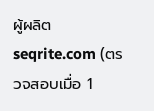ผู้ผลิต seqrite.com (ตรวจสอบเมื่อ 1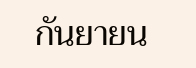กันยายน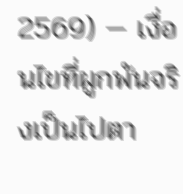2569) — เงื่อนไขที่ผูกพันจริงเป็นไปตา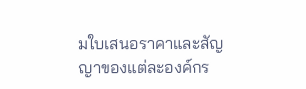มใบเสนอราคาและสัญญาของแต่ละองค์กร